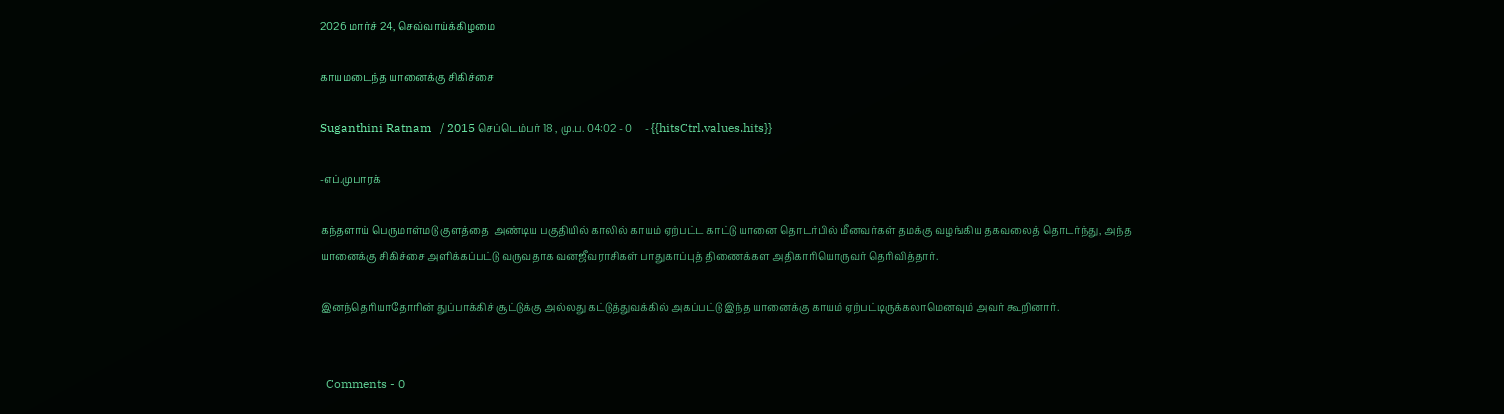2026 மார்ச் 24, செவ்வாய்க்கிழமை

காயமடைந்த யானைக்கு சிகிச்சை

Suganthini Ratnam   / 2015 செப்டெம்பர் 18 , மு.ப. 04:02 - 0     - {{hitsCtrl.values.hits}}

-எப்.முபாரக்

கந்தளாய் பெருமாள்மடு குளத்தை  அண்டிய பகுதியில் காலில் காயம் ஏற்பட்ட காட்டு யானை தொடர்பில் மீனவர்கள் தமக்கு வழங்கிய தகவலைத் தொடர்ந்து, அந்த யானைக்கு சிகிச்சை அளிக்கப்பட்டு வருவதாக வனஜீவராசிகள் பாதுகாப்புத் திணைக்கள அதிகாரியொருவர் தெரிவித்தார்.

இனந்தெரியாதோரின் துப்பாக்கிச் சூட்டுக்கு அல்லது கட்டுத்துவக்கில் அகப்பட்டு இந்த யானைக்கு காயம் ஏற்பட்டிருக்கலாமெனவும் அவர் கூறினார்.


  Comments - 0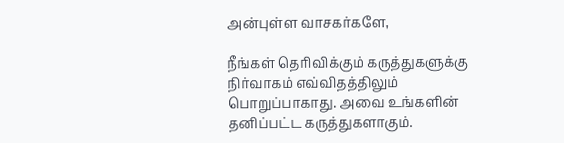அன்புள்ள வாசகர்களே,

நீங்கள் தெரிவிக்கும் கருத்துகளுக்கு நிர்வாகம் எவ்விதத்திலும் பொறுப்பாகாது. அவை உங்களின் தனிப்பட்ட கருத்துகளாகும்.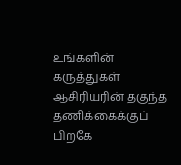உங்களின் கருத்துகள் ஆசிரியரின் தகுந்த தணிக்கைக்குப் பிறகே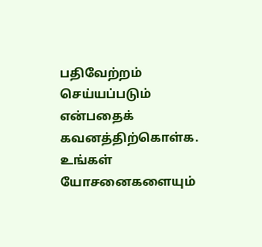பதிவேற்றம் செய்யப்படும் என்பதைக் கவனத்திற்கொள்க. உங்கள் யோசனைகளையும்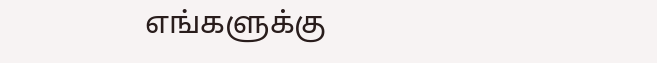எங்களுக்கு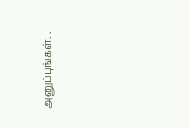அனுப்புங்கள். .